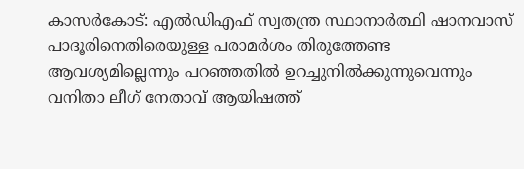കാസര്‍കോട്: എല്‍ഡിഎഫ് സ്വതന്ത്ര സ്ഥാനാര്‍ത്ഥി ഷാനവാസ് പാദൂരിനെതിരെയുള്ള പരാമര്‍ശം തിരുത്തേണ്ട ആവശ്യമില്ലെന്നും പറഞ്ഞതില്‍ ഉറച്ചുനില്‍ക്കുന്നുവെന്നും വനിതാ ലീഗ് നേതാവ് ആയിഷത്ത്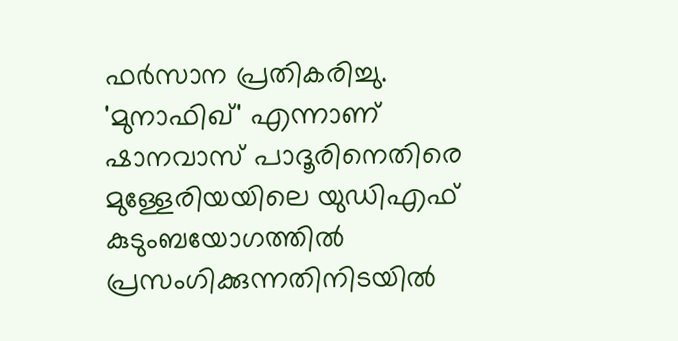ഫര്‍സാന പ്രതികരിച്ചു. 'മുനാഫിഖ്' എന്നാണ് ഷാനവാസ് പാദൂരിനെതിരെ മുള്ളേരിയയിലെ യുഡിഎഫ് കുടുംബയോഗത്തില്‍ പ്രസംഗിക്കുന്നതിനിടയില്‍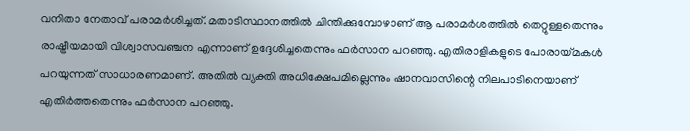വനിതാ നേതാവ് പരാമര്‍ശിച്ചത്. മതാടിസ്ഥാനത്തില്‍ ചിന്തിക്കുമ്പോഴാണ് ആ പരാമര്‍ശത്തില്‍ തെറ്റുള്ളതെന്നും രാഷ്ട്രീയമായി വിശ്വാസവഞ്ചന എന്നാണ് ഉദ്ദേശിച്ചതെന്നും ഫര്‍സാന പറഞ്ഞു. എതിരാളികളുടെ പോരായ്മകള്‍ പറയുന്നത് സാധാരണമാണ്. അതില്‍ വ്യക്തി അധിക്ഷേപമില്ലെന്നും ഷാനവാസിന്റെ നിലപാടിനെയാണ് എതിര്‍ത്തതെന്നും ഫര്‍സാന പറഞ്ഞു.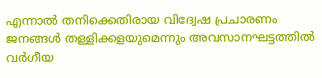എന്നാല്‍ തനിക്കെതിരായ വിദ്വേഷ പ്രചാരണം ജനങ്ങള്‍ തള്ളിക്കളയുമെന്നും അവസാനഘട്ടത്തില്‍ വര്‍ഗീയ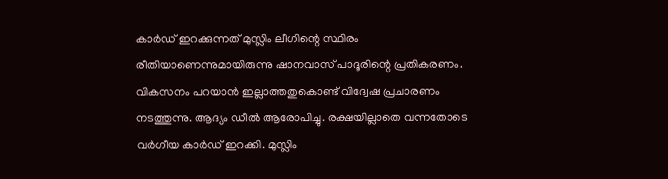കാര്‍ഡ് ഇറക്കുന്നത് മുസ്ലിം ലീഗിന്റെ സ്ഥിരം രീതിയാണെന്നുമായിരുന്നു ഷാനവാസ് പാദൂരിന്റെ പ്രതികരണം. വികസനം പറയാന്‍ ഇല്ലാത്തതുകൊണ്ട് വിദ്വേഷ പ്രചാരണം നടത്തുന്നു. ആദ്യം ഡീല്‍ ആരോപിച്ചു. രക്ഷയില്ലാതെ വന്നതോടെ വര്‍ഗീയ കാര്‍ഡ് ഇറക്കി. മുസ്ലിം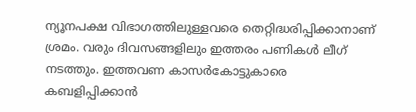ന്യൂനപക്ഷ വിഭാഗത്തിലുള്ളവരെ തെറ്റിദ്ധരിപ്പിക്കാനാണ് ശ്രമം. വരും ദിവസങ്ങളിലും ഇത്തരം പണികള്‍ ലീഗ് നടത്തും. ഇത്തവണ കാസര്‍കോട്ടുകാരെ കബളിപ്പിക്കാന്‍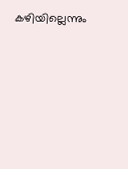കഴിയില്ലെന്നും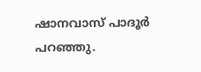ഷാനവാസ് പാദൂര്‍ പറഞ്ഞു.